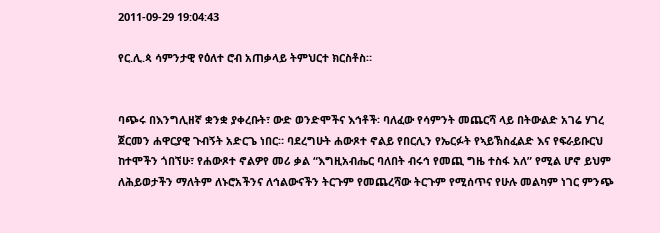2011-09-29 19:04:43

የር.ሊ.ጳ ሳምንታዊ የዕለተ ሮብ አጠቃላይ ትምህርተ ክርስቶስ።


ባጭሩ በእንግሊዘኛ ቋንቋ ያቀረቡት፣ ውድ ወንድሞችና እኅቶች፡ ባለፈው የሳምንት መጨርሻ ላይ በትውልድ አገሬ ሃገረ ጀርመን ሐዋርያዊ ጉብኝት አድርጌ ነበር። ባደረግሁት ሐውጾተ ኖልይ የበርሊን የኤርፉት የኣይኽስፈልድ እና የፍራይቡርህ ከተሞችን ጎበኘሁ፣ የሐውጾተ ኖልዎየ መሪ ቃል “እግዚአብሔር ባለበት ብሩኅ የመጪ ግዜ ተስፋ አለ” የሚል ሆኖ ይህም ለሕይወታችን ማለትም ለኑሮአችንና ለኅልውናችን ትርጉም የመጨረሻው ትርጉም የሚሰጥና የሁሉ መልካም ነገር ምንጭ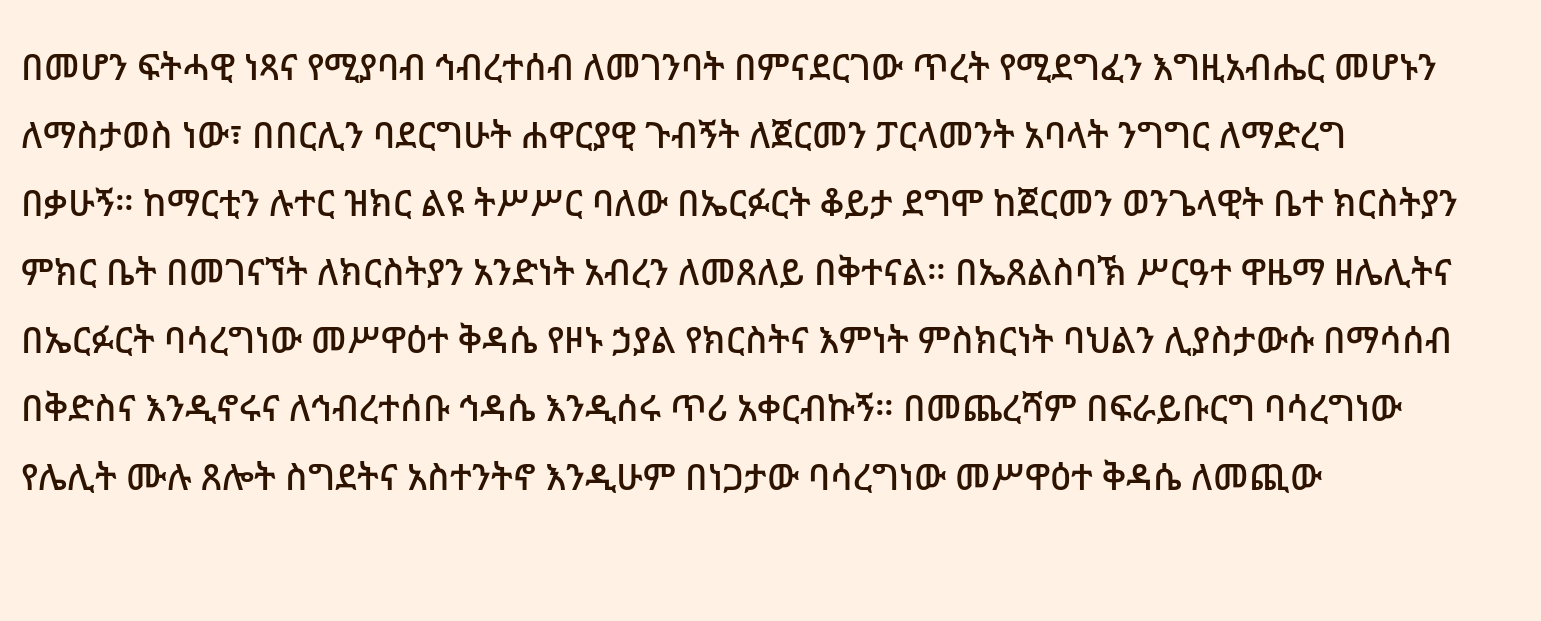በመሆን ፍትሓዊ ነጻና የሚያባብ ኅብረተሰብ ለመገንባት በምናደርገው ጥረት የሚደግፈን እግዚአብሔር መሆኑን ለማስታወስ ነው፣ በበርሊን ባደርግሁት ሐዋርያዊ ጉብኝት ለጀርመን ፓርላመንት አባላት ንግግር ለማድረግ በቃሁኝ። ከማርቲን ሉተር ዝክር ልዩ ትሥሥር ባለው በኤርፉርት ቆይታ ደግሞ ከጀርመን ወንጌላዊት ቤተ ክርስትያን ምክር ቤት በመገናኘት ለክርስትያን አንድነት አብረን ለመጸለይ በቅተናል። በኤጸልስባኽ ሥርዓተ ዋዜማ ዘሌሊትና በኤርፉርት ባሳረግነው መሥዋዕተ ቅዳሴ የዞኑ ኃያል የክርስትና እምነት ምስክርነት ባህልን ሊያስታውሱ በማሳሰብ በቅድስና እንዲኖሩና ለኅብረተሰቡ ኅዳሴ እንዲሰሩ ጥሪ አቀርብኩኝ። በመጨረሻም በፍራይቡርግ ባሳረግነው የሌሊት ሙሉ ጸሎት ስግደትና አስተንትኖ እንዲሁም በነጋታው ባሳረግነው መሥዋዕተ ቅዳሴ ለመጪው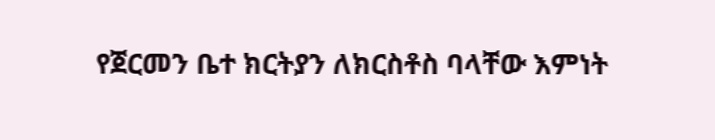የጀርመን ቤተ ክርትያን ለክርስቶስ ባላቸው እምነት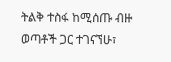ትልቅ ተስፋ ከሚሰጡ ብዙ ወጣቶች ጋር ተገናኘሁ፣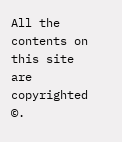All the contents on this site are copyrighted ©.